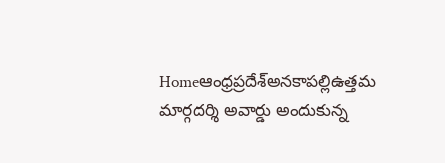Homeఆంధ్రప్రదేశ్అనకాపల్లిఉత్తమ మార్గదర్శి అవార్డు అందుకున్న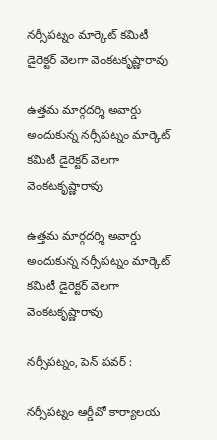నర్సీపట్నం మార్కెట్ కమిటీ డైరెక్టర్ వెలగా వెంకటకృష్ణారావు

ఉత్తమ మార్గదర్శి అవార్డు అందుకున్న నర్సీపట్నం మార్కెట్ కమిటీ డైరెక్టర్ వెలగా వెంకటకృష్ణారావు

ఉత్తమ మార్గదర్శి అవార్డు అందుకున్న నర్సీపట్నం మార్కెట్ కమిటీ డైరెక్టర్ వెలగా వెంకటకృష్ణారావు

నర్సీపట్నం, పెన్ పవర్ :

నర్సీపట్నం ఆర్డీవో కార్యాలయ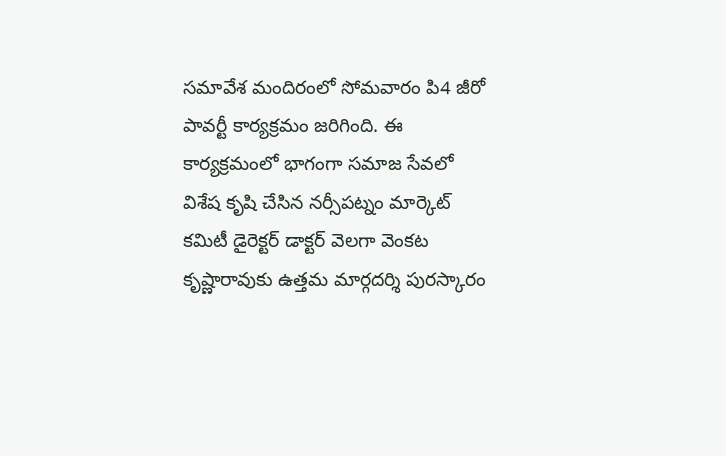సమావేశ మందిరంలో సోమవారం పి4 జీరో పావర్టీ కార్యక్రమం జరిగింది. ఈ కార్యక్రమంలో భాగంగా సమాజ సేవలో విశేష కృషి చేసిన నర్సీపట్నం మార్కెట్ కమిటీ డైరెక్టర్ డాక్టర్ వెలగా వెంకట కృష్ణారావుకు ఉత్తమ మార్గదర్శి పురస్కారం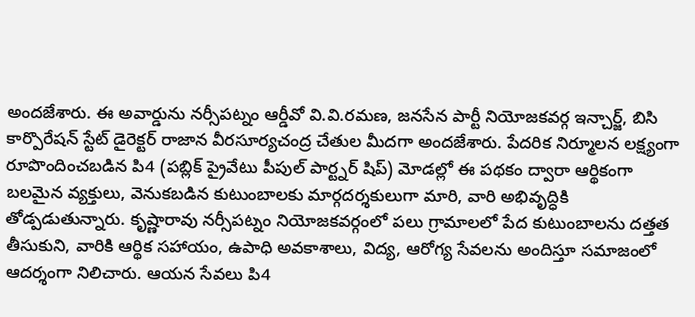అందజేశారు. ఈ అవార్డును నర్సీపట్నం ఆర్డీవో వి.వి.రమణ, జనసేన పార్టీ నియోజకవర్గ ఇన్చార్జ్, బిసి కార్పొరేషన్ స్టేట్ డైరెక్టర్ రాజాన వీరసూర్యచంద్ర చేతుల మీదగా అందజేశారు. పేదరిక నిర్మూలన లక్ష్యంగా రూపొందించబడిన పి4 (పబ్లిక్ ప్రైవేటు పీపుల్ పార్ట్నర్ షిప్) మోడల్లో ఈ పథకం ద్వారా ఆర్థికంగా బలమైన వ్యక్తులు, వెనుకబడిన కుటుంబాలకు మార్గదర్శకులుగా మారి, వారి అభివృద్ధికి తోడ్పడుతున్నారు. కృష్ణారావు నర్సీపట్నం నియోజకవర్గంలో పలు గ్రామాలలో పేద కుటుంబాలను దత్తత తీసుకుని, వారికి ఆర్థిక సహాయం, ఉపాధి అవకాశాలు, విద్య, ఆరోగ్య సేవలను అందిస్తూ సమాజంలో ఆదర్శంగా నిలిచారు. ఆయన సేవలు పి4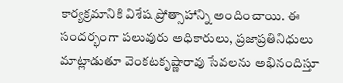కార్యక్రమానికి విశేష ప్రోత్సాహాన్ని అందించాయి. ఈ సందర్భంగా పలువురు అధికారులు, ప్రజాప్రతినిధులు మాట్లాడుతూ వెంకటకృష్ణారావు సేవలను అభినందిస్తూ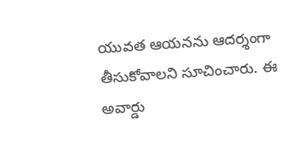యువత ఆయనను ఆదర్శంగా తీసుకోవాలని సూచించారు. ఈ అవార్డు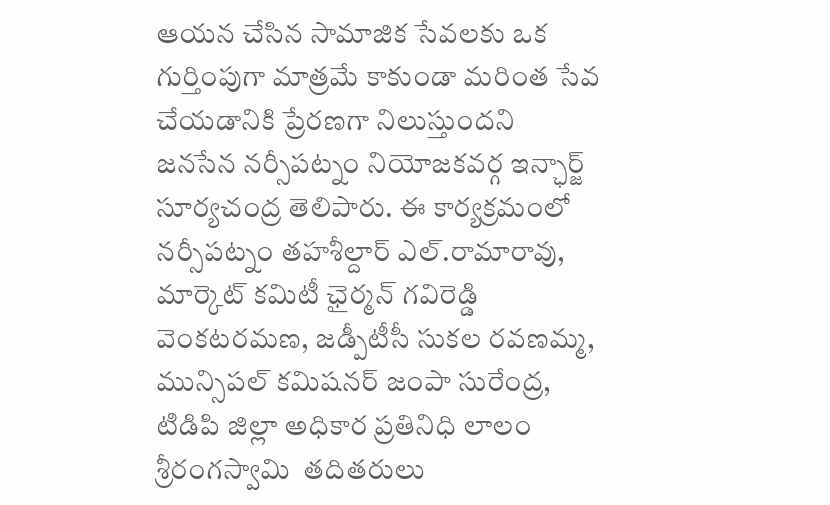ఆయన చేసిన సామాజిక సేవలకు ఒక గుర్తింపుగా మాత్రమే కాకుండా మరింత సేవ చేయడానికి ప్రేరణగా నిలుస్తుందని జనసేన నర్సీపట్నం నియోజకవర్గ ఇన్ఛార్జ్ సూర్యచంద్ర తెలిపారు. ఈ కార్యక్రమంలో నర్సీపట్నం తహశీల్దార్ ఎల్.రామారావు, మార్కెట్ కమిటీ ఛైర్మన్ గవిరెడ్డి వెంకటరమణ, జడ్పీటీసీ సుకల రవణమ్మ, మున్సిపల్ కమిషనర్ జంపా సురేంద్ర, టిడిపి జిల్లా అధికార ప్రతినిధి లాలం శ్రీరంగస్వామి  తదితరులు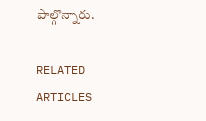పాల్గొన్నారు.

RELATED ARTICLES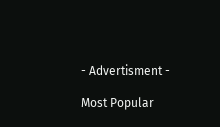- Advertisment -

Most Popular